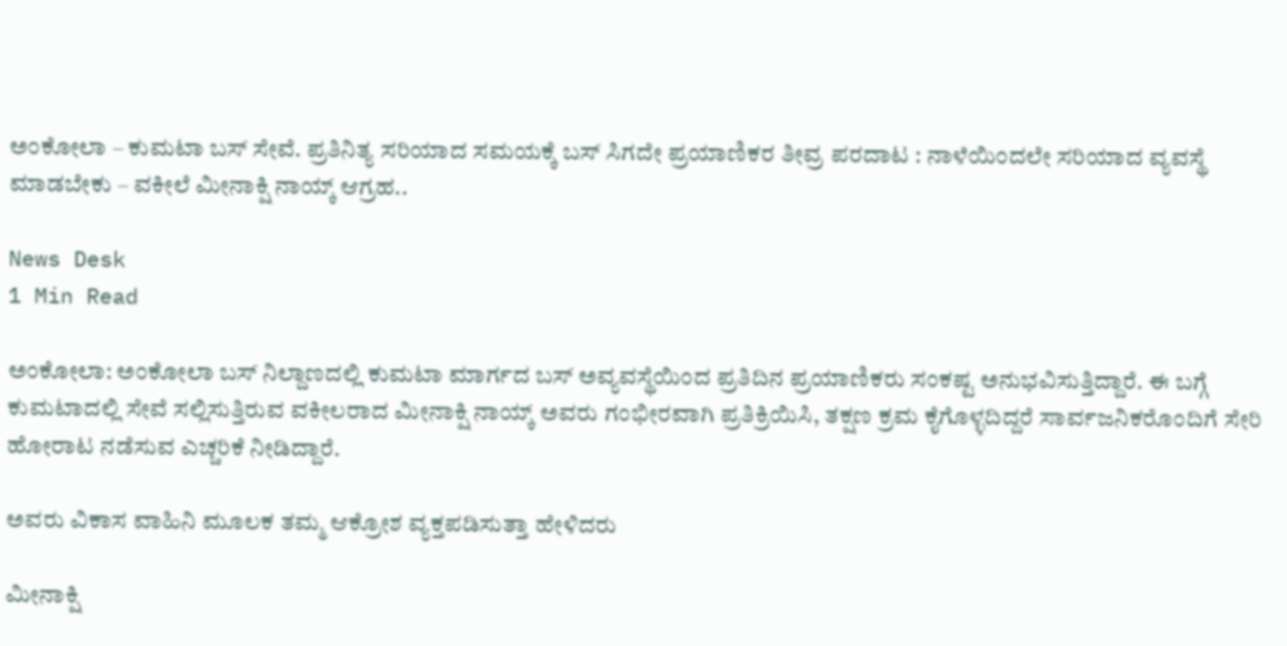ಅಂಕೋಲಾ – ಕುಮಟಾ ಬಸ್ ಸೇವೆ. ಪ್ರತಿನಿತ್ಯ ಸರಿಯಾದ ಸಮಯಕ್ಕೆ ಬಸ್ ಸಿಗದೇ ಪ್ರಯಾಣಿಕರ ತೀವ್ರ ಪರದಾಟ : ನಾಳೆಯಿಂದಲೇ ಸರಿಯಾದ ವ್ಯವಸ್ಥೆ ಮಾಡಬೇಕು – ವಕೀಲೆ ಮೀನಾಕ್ಷಿ ನಾಯ್ಕ್ ಆಗ್ರಹ..

News Desk
1 Min Read

ಅಂಕೋಲಾ: ಅಂಕೋಲಾ ಬಸ್ ನಿಲ್ದಾಣದಲ್ಲಿ ಕುಮಟಾ ಮಾರ್ಗದ ಬಸ್ ಅವ್ಯವಸ್ಥೆಯಿಂದ ಪ್ರತಿದಿನ ಪ್ರಯಾಣಿಕರು ಸಂಕಷ್ಟ ಅನುಭವಿಸುತ್ತಿದ್ದಾರೆ. ಈ ಬಗ್ಗೆ ಕುಮಟಾದಲ್ಲಿ ಸೇವೆ ಸಲ್ಲಿಸುತ್ತಿರುವ ವಕೀಲರಾದ ಮೀನಾಕ್ಷಿ ನಾಯ್ಕ್ ಅವರು ಗಂಭೀರವಾಗಿ ಪ್ರತಿಕ್ರಿಯಿಸಿ, ತಕ್ಷಣ ಕ್ರಮ ಕೈಗೊಳ್ಳದಿದ್ದರೆ ಸಾರ್ವಜನಿಕರೊಂದಿಗೆ ಸೇರಿ ಹೋರಾಟ ನಡೆಸುವ ಎಚ್ಚರಿಕೆ ನೀಡಿದ್ದಾರೆ.

ಅವರು ವಿಕಾಸ ವಾಹಿನಿ ಮೂಲಕ ತಮ್ಮ ಆಕ್ರೋಶ ವ್ಯಕ್ತಪಡಿಸುತ್ತಾ ಹೇಳಿದರು

ಮೀನಾಕ್ಷಿ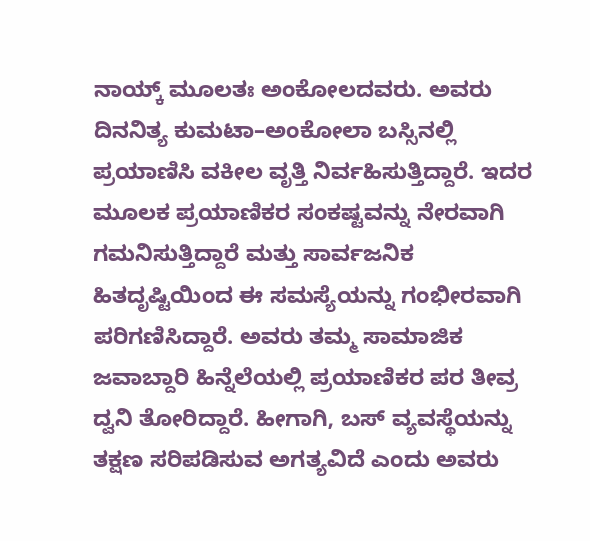ನಾಯ್ಕ್ ಮೂಲತಃ ಅಂಕೋಲದವರು. ಅವರು ದಿನನಿತ್ಯ ಕುಮಟಾ–ಅಂಕೋಲಾ ಬಸ್ಸಿನಲ್ಲಿ ಪ್ರಯಾಣಿಸಿ ವಕೀಲ ವೃತ್ತಿ ನಿರ್ವಹಿಸುತ್ತಿದ್ದಾರೆ. ಇದರ ಮೂಲಕ ಪ್ರಯಾಣಿಕರ ಸಂಕಷ್ಟವನ್ನು ನೇರವಾಗಿ ಗಮನಿಸುತ್ತಿದ್ದಾರೆ ಮತ್ತು ಸಾರ್ವಜನಿಕ ಹಿತದೃಷ್ಟಿಯಿಂದ ಈ ಸಮಸ್ಯೆಯನ್ನು ಗಂಭೀರವಾಗಿ ಪರಿಗಣಿಸಿದ್ದಾರೆ. ಅವರು ತಮ್ಮ ಸಾಮಾಜಿಕ ಜವಾಬ್ದಾರಿ ಹಿನ್ನೆಲೆಯಲ್ಲಿ ಪ್ರಯಾಣಿಕರ ಪರ ತೀವ್ರ ದ್ವನಿ ತೋರಿದ್ದಾರೆ. ಹೀಗಾಗಿ, ಬಸ್ ವ್ಯವಸ್ಥೆಯನ್ನು ತಕ್ಷಣ ಸರಿಪಡಿಸುವ ಅಗತ್ಯವಿದೆ ಎಂದು ಅವರು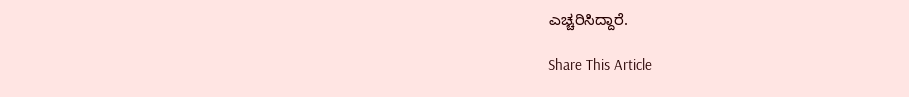ಎಚ್ಚರಿಸಿದ್ದಾರೆ.

Share This Article